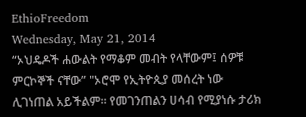EthioFreedom
Wednesday, May 21, 2014
“ኦህዴዶች ሐውልት የማቆም መብት የላቸውም፤ ሰዎቹ ምርኮኞች ናቸው” "ኦሮሞ የኢትዮጲያ መሰረት ነው ሊገነጠል አይችልም። የመገንጠልን ሀሳብ የሚያነሱ ታሪክ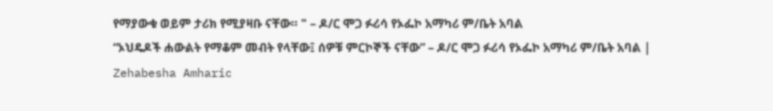የማያውቁ ወይም ታሪክ የሚያዛቡ ናቸው። " – ዶ/ር ሞጋ ፉሪሳ የኦፌኮ አማካሪ ም/ቤት አባል
“ኦህዴዶች ሐውልት የማቆም መብት የላቸው፤ ሰዎቹ ምርኮኞች ናቸው” – ዶ/ር ሞጋ ፉሪሳ የኦፌኮ አማካሪ ም/ቤት አባል | Zehabesha Amharic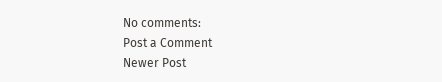No comments:
Post a Comment
Newer Post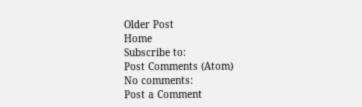Older Post
Home
Subscribe to:
Post Comments (Atom)
No comments:
Post a Comment